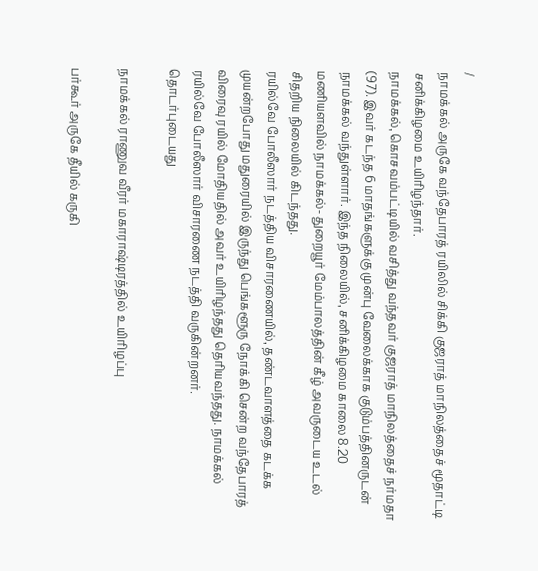/
நாமக்கல் அருகே வந்தேபாரத் ரயிலில் சிக்கி குஜராத் மாநிலத்தைச் மூதாட்டி சனிக்கிழமை உயிரிழந்தார்.
நாமக்கல், கொசவம்பட்டியில் வசித்து வந்தவர் குஜராத் மாநிலத்தைச் நர்மதா (97). இவர் கடந்த 6 மாதங்களுக்கு முன்பு வேலைக்காக குடும்பத்தினருடன் நாமக்கல் வந்துள்ளார். இந்த நிலையில், சனிக்கிழமை காலை 8.20 மணியளவில் நாமக்கல்- துறையூர் மேம்பாலத்தின் கீழ் அவருடைய உடல் சிதறிய நிலையில் கிடந்தது.
ரயில்வே போலீஸார் நடத்திய விசாரணையில், தண்டவாளத்தை கடக்க முயன்றபோது மதுரையில் இருந்து பெங்களூரு நோக்கி சென்ற வந்தேபாரத் விரைவு ரயில் மோதியதில் அவர் உயிரிழந்தது தெரியவந்தது. நாமக்கல் ரயில்வே போலீஸார் விசாரணை நடத்தி வருகின்றனர்.
தொடர்புடையது

நாமக்கல் ராணுவ வீரர் மகாராஷ்டிரத்தில் உயிரிழப்பு

பர்கூர் அருகே தீயில் கருகி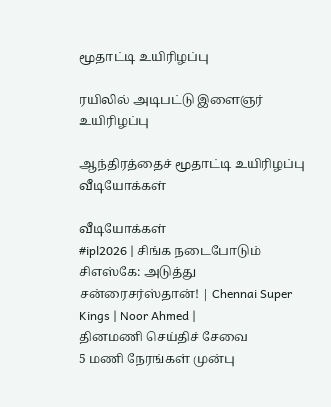மூதாட்டி உயிரிழப்பு

ரயிலில் அடிபட்டு இளைஞர் உயிரிழப்பு

ஆந்திரத்தைச் மூதாட்டி உயிரிழப்பு
வீடியோக்கள்

வீடியோக்கள்
#ipl2026 | சிங்க நடைபோடும் சிஎஸ்கே: அடுத்து சன்ரைசர்ஸ்தான்! | Chennai Super Kings | Noor Ahmed |
தினமணி செய்திச் சேவை
5 மணி நேரங்கள் முன்பு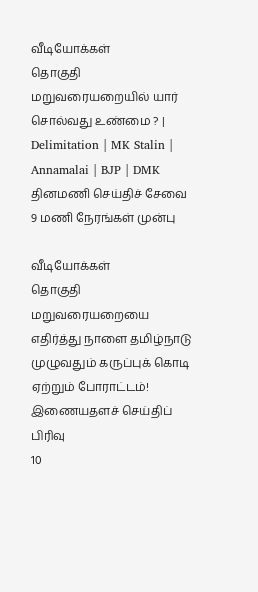வீடியோக்கள்
தொகுதி மறுவரையறையில் யார் சொல்வது உண்மை ? | Delimitation | MK Stalin | Annamalai | BJP | DMK
தினமணி செய்திச் சேவை
9 மணி நேரங்கள் முன்பு

வீடியோக்கள்
தொகுதி மறுவரையறையை எதிர்த்து நாளை தமிழ்நாடு முழுவதும் கருப்புக் கொடி ஏற்றும் போராட்டம்!
இணையதளச் செய்திப் பிரிவு
10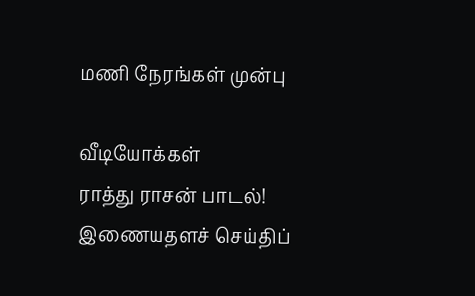மணி நேரங்கள் முன்பு

வீடியோக்கள்
ராத்து ராசன் பாடல்!
இணையதளச் செய்திப்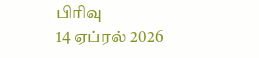பிரிவு
14 ஏப்ரல் 2026